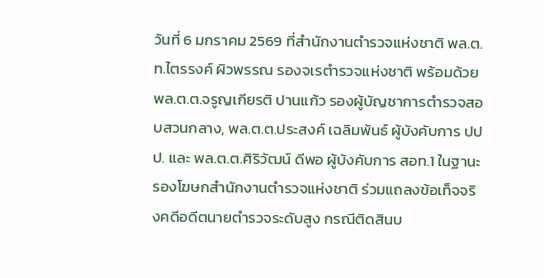วันที่ 6 มกราคม 2569 ที่สำนักงานตำรวจแห่งชาติ พล.ต.ท.ไตรรงค์ ผิวพรรณ รองจเรตำรวจแห่งชาติ พร้อมด้วย พล.ต.ต.จรูญเกียรติ ปานแก้ว รองผู้บัญชาการตำรวจสอบสวนกลาง, พล.ต.ต.ประสงค์ เฉลิมพันธ์ ผู้บังคับการ ปปป. และ พล.ต.ต.ศิริวัฒน์ ดีพอ ผู้บังคับการ สอท.1 ในฐานะรองโฆษกสำนักงานตำรวจแห่งชาติ ร่วมแถลงข้อเท็จจริงคดีอดีตนายตำรวจระดับสูง กรณีติดสินบ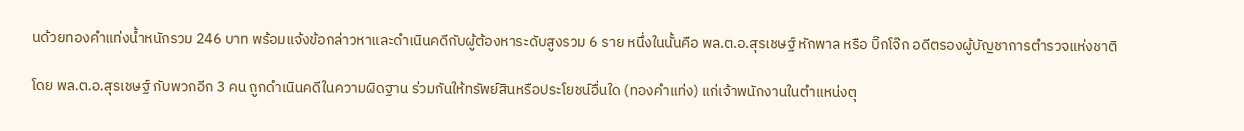นด้วยทองคำแท่งน้ำหนักรวม 246 บาท พร้อมแจ้งข้อกล่าวหาและดำเนินคดีกับผู้ต้องหาระดับสูงรวม 6 ราย หนึ่งในนั้นคือ พล.ต.อ.สุรเชษฐ์ หักพาล หรือ บิ๊กโจ๊ก อดีตรองผู้บัญชาการตำรวจแห่งชาติ

โดย พล.ต.อ.สุรเชษฐ์ กับพวกอีก 3 คน ถูกดำเนินคดีในความผิดฐาน ร่วมกันให้ทรัพย์สินหรือประโยชน์อื่นใด (ทองคำแท่ง) แก่เจ้าพนักงานในตำแหน่งตุ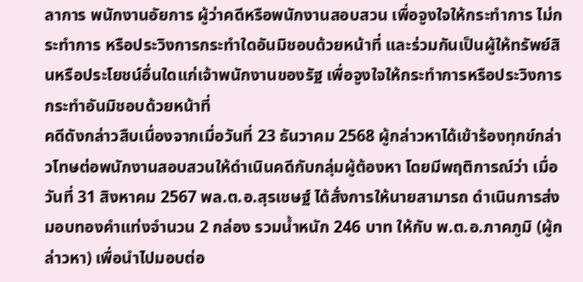ลาการ พนักงานอัยการ ผู้ว่าคดีหรือพนักงานสอบสวน เพื่อจูงใจให้กระทำการ ไม่กระทำการ หรือประวิงการกระทำใดอันมิชอบด้วยหน้าที่ และร่วมกันเป็นผู้ให้ทรัพย์สินหรือประโยชน์อื่นใดแก่เจ้าพนักงานของรัฐ เพื่อจูงใจให้กระทำการหรือประวิงการกระทำอันมิชอบด้วยหน้าที่
คดีดังกล่าวสืบเนื่องจากเมื่อวันที่ 23 ธันวาคม 2568 ผู้กล่าวหาได้เข้าร้องทุกข์กล่าวโทษต่อพนักงานสอบสวนให้ดำเนินคดีกับกลุ่มผู้ต้องหา โดยมีพฤติการณ์ว่า เมื่อวันที่ 31 สิงหาคม 2567 พล.ต.อ.สุรเชษฐ์ ได้สั่งการให้นายสามารถ ดำเนินการส่งมอบทองคำแท่งจำนวน 2 กล่อง รวมน้ำหนัก 246 บาท ให้กับ พ.ต.อ.ภาคภูมิ (ผู้กล่าวหา) เพื่อนำไปมอบต่อ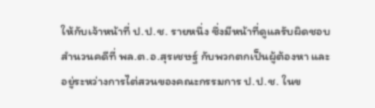ให้กับเจ้าหน้าที่ ป.ป.ช. รายหนึ่ง ซึ่งมีหน้าที่ดูแลรับผิดชอบสำนวนคดีที่ พล.ต.อ.สุรเชษฐ์ กับพวกตกเป็นผู้ต้องหา และอยู่ระหว่างการไต่สวนของคณะกรรมการ ป.ป.ช. ในข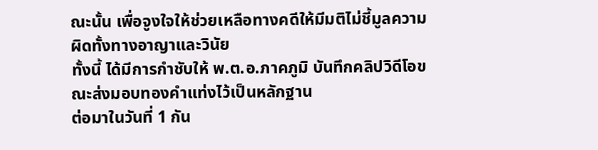ณะนั้น เพื่อจูงใจให้ช่วยเหลือทางคดีให้มีมติไม่ชี้มูลความผิดทั้งทางอาญาและวินัย
ทั้งนี้ ได้มีการกำชับให้ พ.ต.อ.ภาคภูมิ บันทึกคลิปวิดีโอขณะส่งมอบทองคำแท่งไว้เป็นหลักฐาน
ต่อมาในวันที่ 1 กัน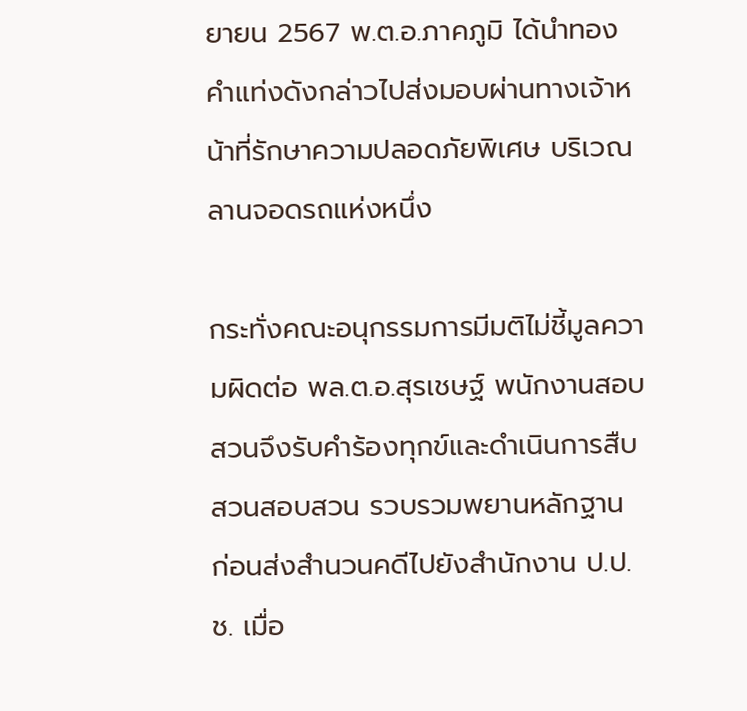ยายน 2567 พ.ต.อ.ภาคภูมิ ได้นำทองคำแท่งดังกล่าวไปส่งมอบผ่านทางเจ้าหน้าที่รักษาความปลอดภัยพิเศษ บริเวณลานจอดรถแห่งหนึ่ง

กระทั่งคณะอนุกรรมการมีมติไม่ชี้มูลความผิดต่อ พล.ต.อ.สุรเชษฐ์ พนักงานสอบสวนจึงรับคำร้องทุกข์และดำเนินการสืบสวนสอบสวน รวบรวมพยานหลักฐาน ก่อนส่งสำนวนคดีไปยังสำนักงาน ป.ป.ช. เมื่อ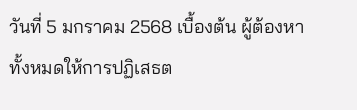วันที่ 5 มกราคม 2568 เบื้องต้น ผู้ต้องหาทั้งหมดให้การปฏิเสธต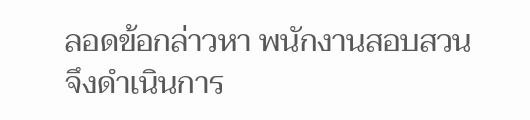ลอดข้อกล่าวหา พนักงานสอบสวนจึงดำเนินการ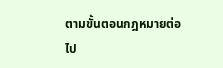ตามขั้นตอนกฎหมายต่อไป